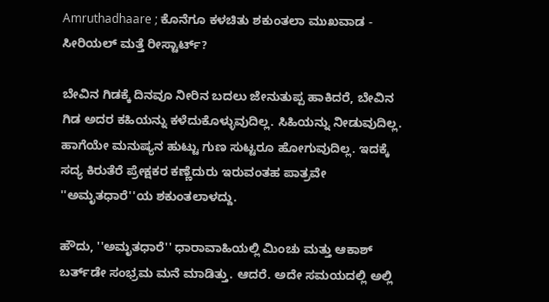Amruthadhaare ; ಕೊನೆಗೂ ಕಳಚಿತು ಶಕುಂತಲಾ ಮುಖವಾಡ - ಸೀರಿಯಲ್ ಮತ್ತೆ ರೀಸ್ಟಾರ್ಟ್‌?

ಬೇವಿನ ಗಿಡಕ್ಕೆ ದಿನವೂ ನೀರಿನ ಬದಲು ಜೇನುತುಪ್ಪ ಹಾಕಿದರೆ, ಬೇವಿನ ಗಿಡ ಅದರ ಕಹಿಯನ್ನು ಕಳೆದುಕೊಳ್ಳುವುದಿಲ್ಲ. ಸಿಹಿಯನ್ನು ನೀಡುವುದಿಲ್ಲ. ಹಾಗೆಯೇ ಮನುಷ್ಯನ ಹುಟ್ಟು ಗುಣ ಸುಟ್ಟರೂ ಹೋಗುವುದಿಲ್ಲ. ಇದಕ್ಕೆ ಸದ್ಯ ಕಿರುತೆರೆ ಪ್ರೇಕ್ಷಕರ ಕಣ್ಣೆದುರು ಇರುವಂತಹ ಪಾತ್ರವೇ ''ಅಮೃತಧಾರೆ''ಯ ಶಕುಂತಲಾಳದ್ದು.

ಹೌದು, ''ಅಮೃತಧಾರೆ'' ಧಾರಾವಾಹಿಯಲ್ಲಿ ಮಿಂಚು ಮತ್ತು ಆಕಾಶ್ ಬರ್ತ್‌ಡೇ ಸಂಭ್ರಮ ಮನೆ ಮಾಡಿತ್ತು. ಆದರೆ. ಅದೇ ಸಮಯದಲ್ಲಿ ಅಲ್ಲಿ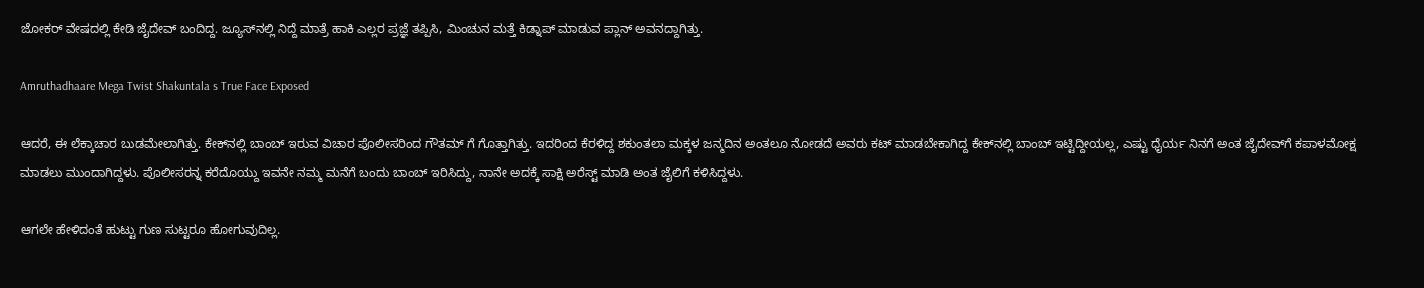ಜೋಕರ್ ವೇಷದಲ್ಲಿ ಕೇಡಿ ಜೈದೇವ್ ಬಂದಿದ್ದ. ಜ್ಯೂಸ್‌ನಲ್ಲಿ ನಿದ್ದೆ ಮಾತ್ರೆ ಹಾಕಿ ಎಲ್ಲರ ಪ್ರಜ್ಞೆ ತಪ್ಪಿಸಿ, ಮಿಂಚುನ ಮತ್ತೆ ಕಿಡ್ನಾಪ್ ಮಾಡುವ ಪ್ಲಾನ್ ಅವನದ್ದಾಗಿತ್ತು.

Amruthadhaare Mega Twist Shakuntala s True Face Exposed

ಆದರೆ, ಈ ಲೆಕ್ಕಾಚಾರ ಬುಡಮೇಲಾಗಿತ್ತು. ಕೇಕ್‌ನಲ್ಲಿ ಬಾಂಬ್‌ ಇರುವ ವಿಚಾರ ಪೊಲೀಸರಿಂದ ಗೌತಮ್ ಗೆ ಗೊತ್ತಾಗಿತ್ತು. ಇದರಿಂದ ಕೆರಳಿದ್ದ ಶಕುಂತಲಾ ಮಕ್ಕಳ ಜನ್ಮದಿನ ಅಂತಲೂ ನೋಡದೆ ಅವರು ಕಟ್ ಮಾಡಬೇಕಾಗಿದ್ದ ಕೇಕ್‌ನಲ್ಲಿ ಬಾಂಬ್ ಇಟ್ಟಿದ್ದೀಯಲ್ಲ, ಎಷ್ಟು ಧೈರ್ಯ ನಿನಗೆ ಅಂತ ಜೈದೇವ್‌ಗೆ ಕಪಾಳಮೋಕ್ಷ ಮಾಡಲು ಮುಂದಾಗಿದ್ದಳು. ಪೊಲೀಸರನ್ನ ಕರೆದೊಯ್ದು ಇವನೇ ನಮ್ಮ ಮನೆಗೆ ಬಂದು ಬಾಂಬ್ ಇರಿಸಿದ್ದು, ನಾನೇ ಅದಕ್ಕೆ ಸಾಕ್ಷಿ ಅರೆಸ್ಟ್‌ ಮಾಡಿ ಅಂತ ಜೈಲಿಗೆ ಕಳಿಸಿದ್ದಳು.

ಆಗಲೇ ಹೇಳಿದಂತೆ ಹುಟ್ಟು ಗುಣ ಸುಟ್ಟರೂ ಹೋಗುವುದಿಲ್ಲ.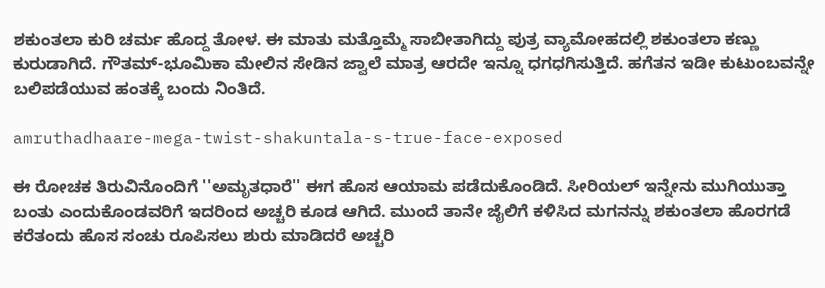ಶಕುಂತಲಾ ಕುರಿ ಚರ್ಮ ಹೊದ್ದ ತೋಳ. ಈ ಮಾತು ಮತ್ತೊಮ್ಮೆ ಸಾಬೀತಾಗಿದ್ದು ಪುತ್ರ ವ್ಯಾಮೋಹದಲ್ಲಿ ಶಕುಂತಲಾ ಕಣ್ಣು ಕುರುಡಾಗಿದೆ. ಗೌತಮ್-ಭೂಮಿಕಾ ಮೇಲಿನ ಸೇಡಿನ ಜ್ವಾಲೆ ಮಾತ್ರ ಆರದೇ ಇನ್ನೂ ಧಗಧಗಿಸುತ್ತಿದೆ. ಹಗೆತನ ಇಡೀ ಕುಟುಂಬವನ್ನೇ ಬಲಿಪಡೆಯುವ ಹಂತಕ್ಕೆ ಬಂದು ನಿಂತಿದೆ.

amruthadhaare-mega-twist-shakuntala-s-true-face-exposed

ಈ ರೋಚಕ ತಿರುವಿನೊಂದಿಗೆ ''ಅಮೃತಧಾರೆ'' ಈಗ ಹೊಸ ಆಯಾಮ ಪಡೆದುಕೊಂಡಿದೆ. ಸೀರಿಯಲ್ ಇನ್ನೇನು ಮುಗಿಯುತ್ತಾ ಬಂತು ಎಂದುಕೊಂಡವರಿಗೆ ಇದರಿಂದ ಅಚ್ಚರಿ ಕೂಡ ಆಗಿದೆ. ಮುಂದೆ ತಾನೇ ಜೈಲಿಗೆ ಕಳಿಸಿದ ಮಗನನ್ನು ಶಕುಂತಲಾ ಹೊರಗಡೆ ಕರೆತಂದು ಹೊಸ ಸಂಚು ರೂಪಿಸಲು ಶುರು ಮಾಡಿದರೆ ಅಚ್ಚರಿ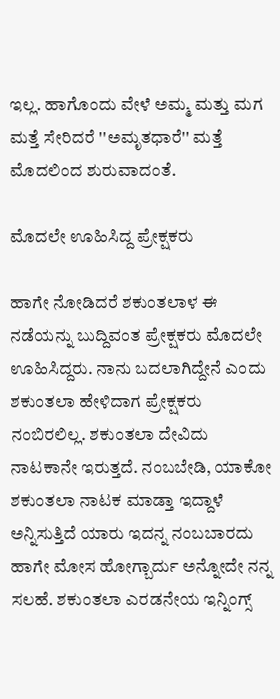ಇಲ್ಲ. ಹಾಗೊಂದು ವೇಳೆ ಅಮ್ಮ ಮತ್ತು ಮಗ ಮತ್ತೆ ಸೇರಿದರೆ ''ಅಮೃತಧಾರೆ'' ಮತ್ತೆ ಮೊದಲಿಂದ ಶುರುವಾದಂತೆ.

ಮೊದಲೇ ಊಹಿಸಿದ್ದ ಪ್ರೇಕ್ಷಕರು

ಹಾಗೇ ನೋಡಿದರೆ ಶಕುಂತಲಾಳ ಈ ನಡೆಯನ್ನು ಬುದ್ದಿವಂತ ಪ್ರೇಕ್ಷಕರು ಮೊದಲೇ ಊಹಿಸಿದ್ದರು. ನಾನು ಬದಲಾಗಿದ್ದೇನೆ ಎಂದು ಶಕುಂತಲಾ ಹೇಳಿದಾಗ ಪ್ರೇಕ್ಷಕರು ನಂಬಿರಲಿಲ್ಲ. ಶಕುಂತಲಾ ದೇವಿದು ನಾಟಕಾನೇ ಇರುತ್ತದೆ. ನಂಬಬೇಡಿ, ಯಾಕೋ ಶಕುಂತಲಾ ನಾಟಕ ಮಾಡ್ತಾ ಇದ್ದಾಳೆ ಅನ್ನಿಸುತ್ತಿದೆ ಯಾರು ಇದನ್ನ ನಂಬಬಾರದು ಹಾಗೇ ಮೋಸ ಹೋಗ್ಬಾರ್ದು ಅನ್ನೋದೇ ನನ್ನ ಸಲಹೆ. ಶಕುಂತಲಾ ಎರಡನೇಯ ಇನ್ನಿಂಗ್ಸ್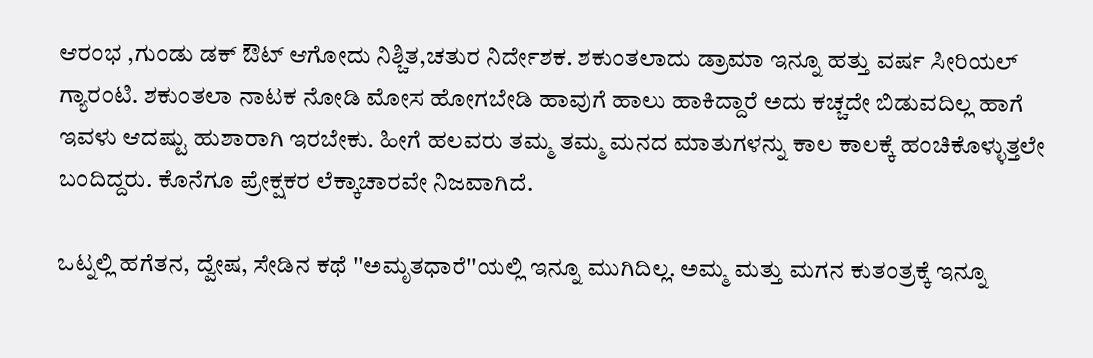ಆರಂಭ ,ಗುಂಡು ಡಕ್ ಔಟ್ ಆಗೋದು ನಿಶ್ಚಿತ,ಚತುರ ನಿರ್ದೇಶಕ. ಶಕುಂತಲಾದು ಡ್ರಾಮಾ ಇನ್ನೂ ಹತ್ತು ವರ್ಷ ಸೀರಿಯಲ್ ಗ್ಯಾರಂಟಿ. ಶಕುಂತಲಾ ನಾಟಕ ನೋಡಿ ಮೋಸ ಹೋಗಬೇಡಿ ಹಾವುಗೆ ಹಾಲು ಹಾಕಿದ್ದಾರೆ ಅದು ಕಚ್ಚದೇ ಬಿಡುವದಿಲ್ಲ ಹಾಗೆ ಇವಳು ಆದಷ್ಟು ಹುಶಾರಾಗಿ ಇರಬೇಕು. ಹೀಗೆ ಹಲವರು ತಮ್ಮ ತಮ್ಮ ಮನದ ಮಾತುಗಳನ್ನು ಕಾಲ ಕಾಲಕ್ಕೆ ಹಂಚಿಕೊಳ್ಳುತ್ತಲೇ ಬಂದಿದ್ದರು. ಕೊನೆಗೂ ಪ್ರೇಕ್ಷಕರ ಲೆಕ್ಕಾಚಾರವೇ ನಿಜವಾಗಿದೆ.

ಒಟ್ನಲ್ಲಿ ಹಗೆತನ, ದ್ವೇಷ, ಸೇಡಿನ ಕಥೆ ''ಅಮೃತಧಾರೆ''ಯಲ್ಲಿ ಇನ್ನೂ ಮುಗಿದಿಲ್ಲ. ಅಮ್ಮ ಮತ್ತು ಮಗನ ಕುತಂತ್ರಕ್ಕೆ ಇನ್ನೂ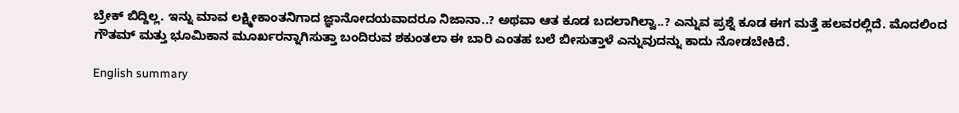ಬ್ರೇಕ್ ಬಿದ್ದಿಲ್ಲ. ಇನ್ನು ಮಾವ ಲಕ್ಷ್ಮೀಕಾಂತನಿಗಾದ ಜ್ಞಾನೋದಯವಾದರೂ ನಿಜಾನಾ..? ಅಥವಾ ಆತ ಕೂಡ ಬದಲಾಗಿಲ್ವಾ..? ಎನ್ನುವ ಪ್ರಶ್ನೆ ಕೂಡ ಈಗ ಮತ್ತೆ ಹಲವರಲ್ಲಿದೆ. ಮೊದಲಿಂದ ಗೌತಮ್ ಮತ್ತು ಭೂಮಿಕಾನ ಮೂರ್ಖರನ್ನಾಗಿಸುತ್ತಾ ಬಂದಿರುವ ಶಕುಂತಲಾ ಈ ಬಾರಿ ಎಂತಹ ಬಲೆ ಬೀಸುತ್ತಾಳೆ ಎನ್ನುವುದನ್ನು ಕಾದು ನೋಡಬೇಕಿದೆ.

English summary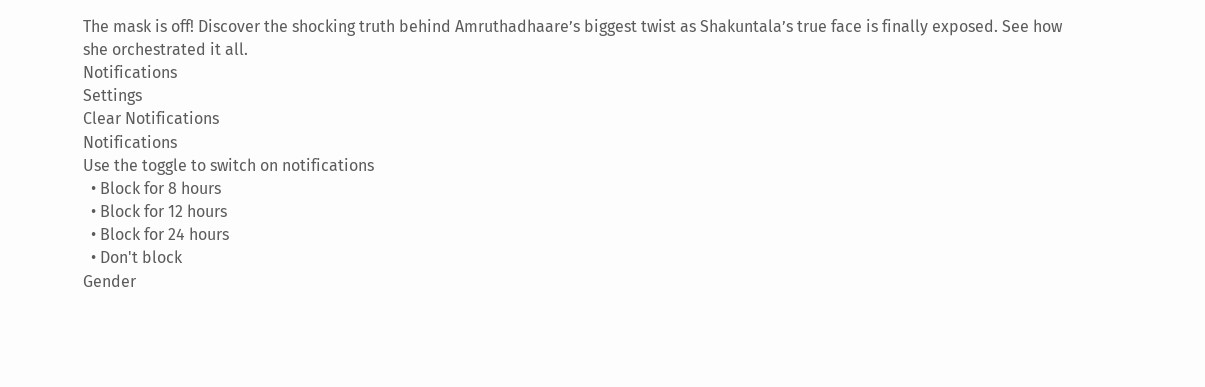The mask is off! Discover the shocking truth behind Amruthadhaare’s biggest twist as Shakuntala’s true face is finally exposed. See how she orchestrated it all.
Notifications
Settings
Clear Notifications
Notifications
Use the toggle to switch on notifications
  • Block for 8 hours
  • Block for 12 hours
  • Block for 24 hours
  • Don't block
Gender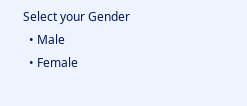Select your Gender
  • Male
  • Female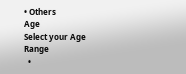• Others
Age
Select your Age Range
  •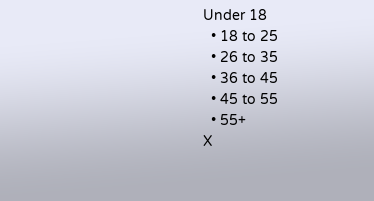Under 18
  • 18 to 25
  • 26 to 35
  • 36 to 45
  • 45 to 55
  • 55+
X